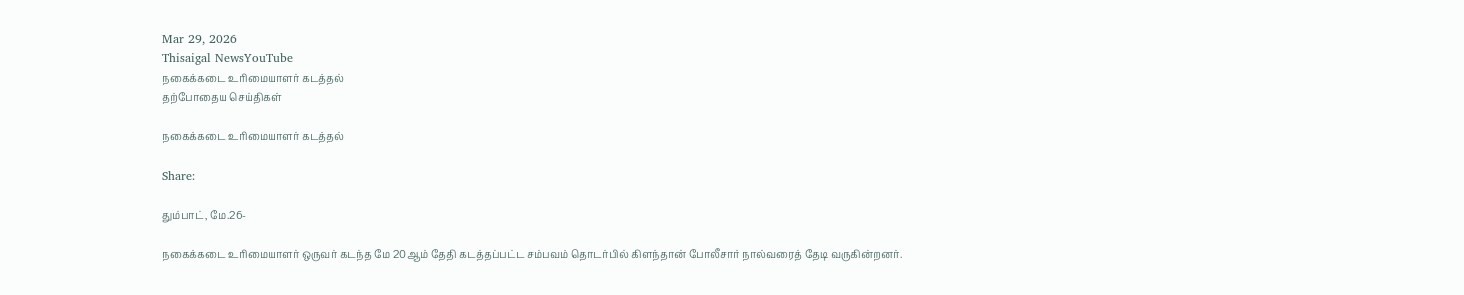Mar 29, 2026
Thisaigal NewsYouTube
நகைக்கடை உரிமையாளர் கடத்தல்
தற்போதைய செய்திகள்

நகைக்கடை உரிமையாளர் கடத்தல்

Share:

தும்பாட், மே.26-

நகைக்கடை உரிமையாளர் ஒருவர் கடந்த மே 20ஆம் தேதி கடத்தப்பட்ட சம்பவம் தொடர்பில் கிளந்தான் போலீசார் நால்வரைத் தேடி வருகின்றனர்.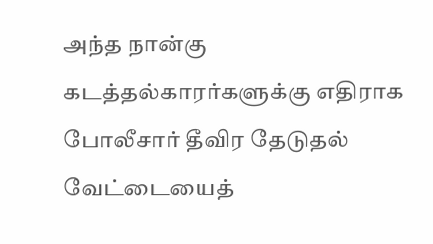அந்த நான்கு கடத்தல்காரர்களுக்கு எதிராக போலீசார் தீவிர தேடுதல் வேட்டையைத்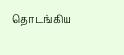தொடங்கிய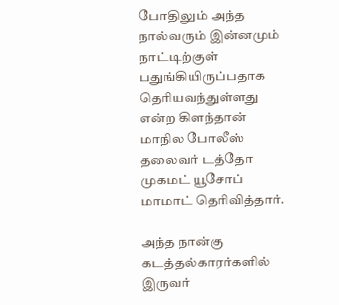போதிலும் அந்த நால்வரும் இன்னமும் நாட்டிற்குள் பதுங்கியிருப்பதாக தெரியவந்துள்ளது என்ற கிளந்தான் மாநில போலீஸ் தலைவர் டத்தோ முகமட் யூசோப் மாமாட் தெரிவித்தார்.

அந்த நான்கு கடத்தல்காரர்களில் இருவர்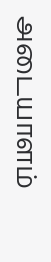அடையாளம்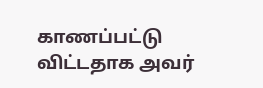காணப்பட்டு விட்டதாக அவர்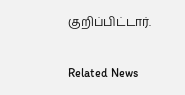குறிப்பிட்டார்.

Related News